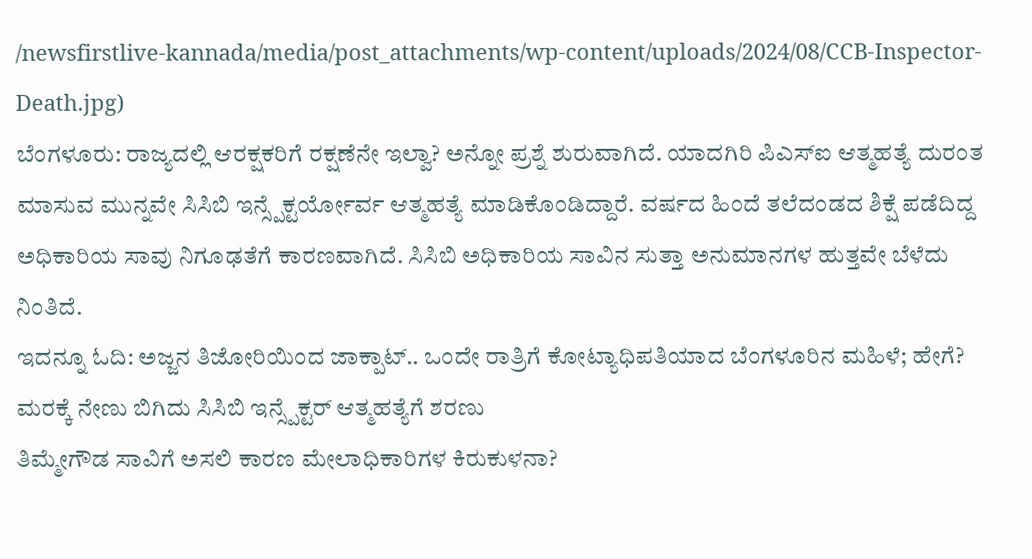/newsfirstlive-kannada/media/post_attachments/wp-content/uploads/2024/08/CCB-Inspector-Death.jpg)
ಬೆಂಗಳೂರು: ರಾಜ್ಯದಲ್ಲಿ ಆರಕ್ಷಕರಿಗೆ ರಕ್ಷಣೆನೇ ಇಲ್ವಾ? ಅನ್ನೋ ಪ್ರಶ್ನೆ ಶುರುವಾಗಿದೆ. ಯಾದಗಿರಿ ಪಿಎಸ್ಐ ಆತ್ಮಹತ್ಯೆ ದುರಂತ ಮಾಸುವ ಮುನ್ನವೇ ಸಿಸಿಬಿ ಇನ್ಸ್ಪೆಕ್ಟರ್ಯೋರ್ವ ಆತ್ಮಹತ್ಯೆ ಮಾಡಿಕೊಂಡಿದ್ದಾರೆ. ವರ್ಷದ ಹಿಂದೆ ತಲೆದಂಡದ ಶಿಕ್ಷೆ ಪಡೆದಿದ್ದ ಅಧಿಕಾರಿಯ ಸಾವು ನಿಗೂಢತೆಗೆ ಕಾರಣವಾಗಿದೆ. ಸಿಸಿಬಿ ಅಧಿಕಾರಿಯ ಸಾವಿನ ಸುತ್ತಾ ಅನುಮಾನಗಳ ಹುತ್ತವೇ ಬೆಳೆದು ನಿಂತಿದೆ.
ಇದನ್ನೂ ಓದಿ: ಅಜ್ಜನ ತಿಜೋರಿಯಿಂದ ಜಾಕ್ಪಾಟ್.. ಒಂದೇ ರಾತ್ರಿಗೆ ಕೋಟ್ಯಾಧಿಪತಿಯಾದ ಬೆಂಗಳೂರಿನ ಮಹಿಳೆ; ಹೇಗೆ?
ಮರಕ್ಕೆ ನೇಣು ಬಿಗಿದು ಸಿಸಿಬಿ ಇನ್ಸ್ಪೆಕ್ಟರ್ ಆತ್ಮಹತ್ಯೆಗೆ ಶರಣು
ತಿಮ್ಮೇಗೌಡ ಸಾವಿಗೆ ಅಸಲಿ ಕಾರಣ ಮೇಲಾಧಿಕಾರಿಗಳ ಕಿರುಕುಳನಾ?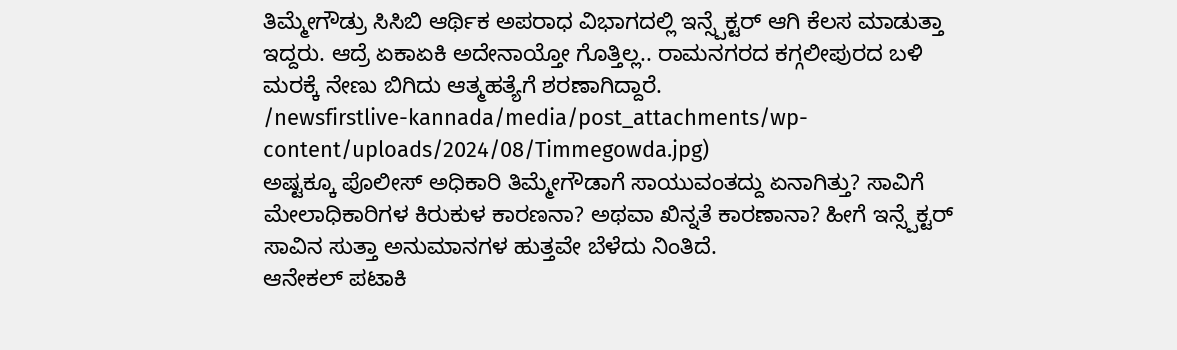ತಿಮ್ಮೇಗೌಡ್ರು ಸಿಸಿಬಿ ಆರ್ಥಿಕ ಅಪರಾಧ ವಿಭಾಗದಲ್ಲಿ ಇನ್ಸ್ಪೆಕ್ಟರ್ ಆಗಿ ಕೆಲಸ ಮಾಡುತ್ತಾ ಇದ್ದರು. ಆದ್ರೆ ಏಕಾಏಕಿ ಅದೇನಾಯ್ತೋ ಗೊತ್ತಿಲ್ಲ.. ರಾಮನಗರದ ಕಗ್ಗಲೀಪುರದ ಬಳಿ ಮರಕ್ಕೆ ನೇಣು ಬಿಗಿದು ಆತ್ಮಹತ್ಯೆಗೆ ಶರಣಾಗಿದ್ದಾರೆ.
/newsfirstlive-kannada/media/post_attachments/wp-content/uploads/2024/08/Timmegowda.jpg)
ಅಷ್ಟಕ್ಕೂ ಪೊಲೀಸ್ ಅಧಿಕಾರಿ ತಿಮ್ಮೇಗೌಡಾಗೆ ಸಾಯುವಂತದ್ದು ಏನಾಗಿತ್ತು? ಸಾವಿಗೆ ಮೇಲಾಧಿಕಾರಿಗಳ ಕಿರುಕುಳ ಕಾರಣನಾ? ಅಥವಾ ಖಿನ್ನತೆ ಕಾರಣಾನಾ? ಹೀಗೆ ಇನ್ಸ್ಪೆಕ್ಟರ್ ಸಾವಿನ ಸುತ್ತಾ ಅನುಮಾನಗಳ ಹುತ್ತವೇ ಬೆಳೆದು ನಿಂತಿದೆ.
ಆನೇಕಲ್ ಪಟಾಕಿ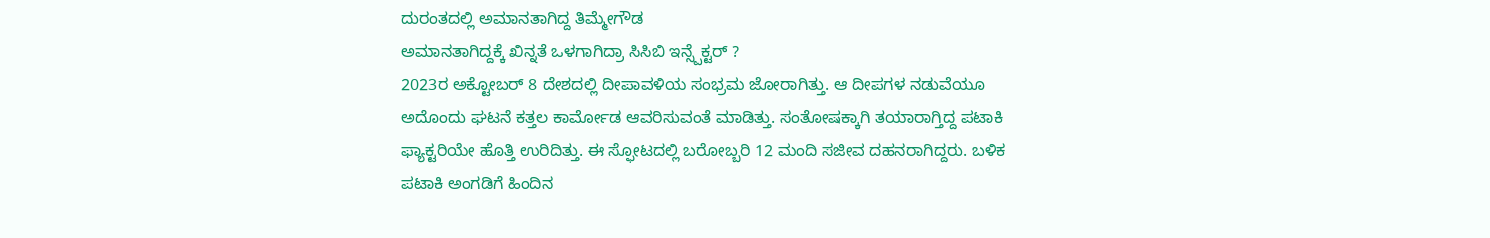ದುರಂತದಲ್ಲಿ ಅಮಾನತಾಗಿದ್ದ ತಿಮ್ಮೇಗೌಡ
ಅಮಾನತಾಗಿದ್ದಕ್ಕೆ ಖಿನ್ನತೆ ಒಳಗಾಗಿದ್ರಾ ಸಿಸಿಬಿ ಇನ್ಸ್ಪೆಕ್ಟರ್ ?
2023ರ ಅಕ್ಟೋಬರ್ 8 ದೇಶದಲ್ಲಿ ದೀಪಾವಳಿಯ ಸಂಭ್ರಮ ಜೋರಾಗಿತ್ತು. ಆ ದೀಪಗಳ ನಡುವೆಯೂ ಅದೊಂದು ಘಟನೆ ಕತ್ತಲ ಕಾರ್ಮೋಡ ಆವರಿಸುವಂತೆ ಮಾಡಿತ್ತು. ಸಂತೋಷಕ್ಕಾಗಿ ತಯಾರಾಗ್ತಿದ್ದ ಪಟಾಕಿ ಫ್ಯಾಕ್ಟರಿಯೇ ಹೊತ್ತಿ ಉರಿದಿತ್ತು. ಈ ಸ್ಫೋಟದಲ್ಲಿ ಬರೋಬ್ಬರಿ 12 ಮಂದಿ ಸಜೀವ ದಹನರಾಗಿದ್ದರು. ಬಳಿಕ ಪಟಾಕಿ ಅಂಗಡಿಗೆ ಹಿಂದಿನ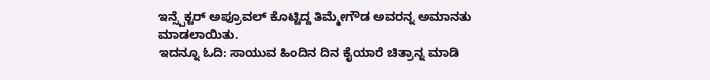ಇನ್ಸ್ಪೆಕ್ಟರ್ ಅಪ್ರೂವಲ್ ಕೊಟ್ಟಿದ್ದ ತಿಮ್ಮೇಗೌಡ ಅವರನ್ನ ಅಮಾನತು ಮಾಡಲಾಯಿತು.
ಇದನ್ನೂ ಓದಿ: ಸಾಯುವ ಹಿಂದಿನ ದಿನ ಕೈಯಾರೆ ಚಿತ್ರಾನ್ನ ಮಾಡಿ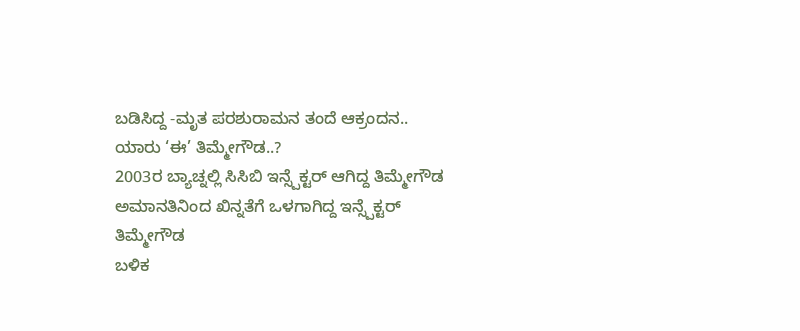ಬಡಿಸಿದ್ದ -ಮೃತ ಪರಶುರಾಮನ ತಂದೆ ಆಕ್ರಂದನ..
ಯಾರು ‘ಈ’ ತಿಮ್ಮೇಗೌಡ..?
2003ರ ಬ್ಯಾಚ್ನಲ್ಲಿ ಸಿಸಿಬಿ ಇನ್ಸ್ಪೆಕ್ಟರ್ ಆಗಿದ್ದ ತಿಮ್ಮೇಗೌಡ
ಅಮಾನತಿನಿಂದ ಖಿನ್ನತೆಗೆ ಒಳಗಾಗಿದ್ದ ಇನ್ಸ್ಪೆಕ್ಟರ್ ತಿಮ್ಮೇಗೌಡ
ಬಳಿಕ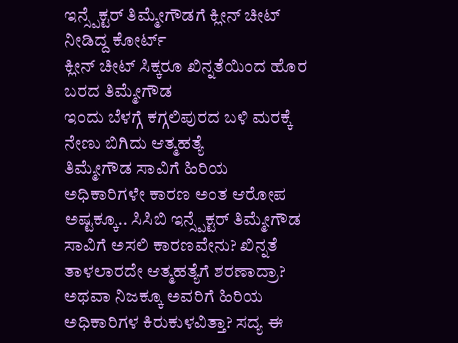ಇನ್ಸ್ಪೆಕ್ಟರ್ ತಿಮ್ಮೇಗೌಡಗೆ ಕ್ಲೀನ್ ಚೀಟ್ ನೀಡಿದ್ದ ಕೋರ್ಟ್
ಕ್ಲೀನ್ ಚೀಟ್ ಸಿಕ್ಕರೂ ಖಿನ್ನತೆಯಿಂದ ಹೊರ ಬರದ ತಿಮ್ಮೇಗೌಡ
ಇಂದು ಬೆಳಗ್ಗೆ ಕಗ್ಗಲಿಪುರದ ಬಳಿ ಮರಕ್ಕೆ ನೇಣು ಬಿಗಿದು ಆತ್ಮಹತ್ಯೆ
ತಿಮ್ಮೇಗೌಡ ಸಾವಿಗೆ ಹಿರಿಯ ಅಧಿಕಾರಿಗಳೇ ಕಾರಣ ಅಂತ ಆರೋಪ
ಅಷ್ಟಕ್ಕೂ.. ಸಿಸಿಬಿ ಇನ್ಸ್ಪೆಕ್ಟರ್ ತಿಮ್ಮೇಗೌಡ ಸಾವಿಗೆ ಅಸಲಿ ಕಾರಣವೇನು? ಖಿನ್ನತೆ ತಾಳಲಾರದೇ ಆತ್ಮಹತ್ಯೆಗೆ ಶರಣಾದ್ರಾ? ಅಥವಾ ನಿಜಕ್ಕೂ ಅವರಿಗೆ ಹಿರಿಯ ಅಧಿಕಾರಿಗಳ ಕಿರುಕುಳವಿತ್ತಾ? ಸದ್ಯ ಈ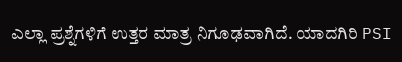ಎಲ್ಲಾ ಪ್ರಶ್ನೆಗಳಿಗೆ ಉತ್ತರ ಮಾತ್ರ ನಿಗೂಢವಾಗಿದೆ. ಯಾದಗಿರಿ PSI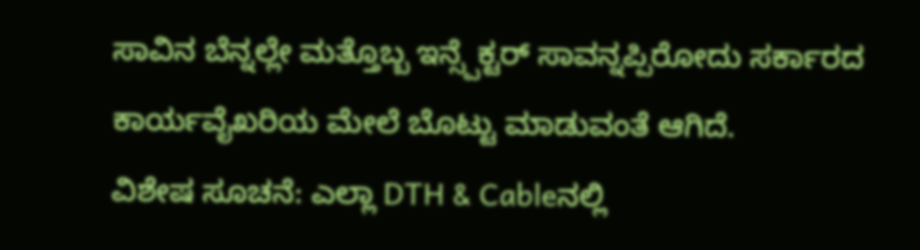ಸಾವಿನ ಬೆನ್ನಲ್ಲೇ ಮತ್ತೊಬ್ಬ ಇನ್ಸ್ಪೆಕ್ಟರ್ ಸಾವನ್ನಪ್ಪಿರೋದು ಸರ್ಕಾರದ ಕಾರ್ಯವೈಖರಿಯ ಮೇಲೆ ಬೊಟ್ಟು ಮಾಡುವಂತೆ ಆಗಿದೆ.
ವಿಶೇಷ ಸೂಚನೆ: ಎಲ್ಲಾ DTH & Cableನಲ್ಲಿ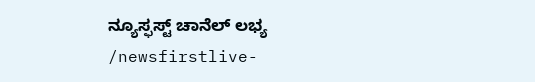ನ್ಯೂಸ್ಫಸ್ಟ್ ಚಾನೆಲ್ ಲಭ್ಯ
/newsfirstlive-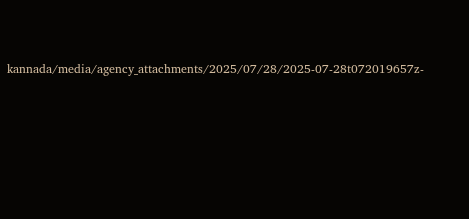kannada/media/agency_attachments/2025/07/28/2025-07-28t072019657z-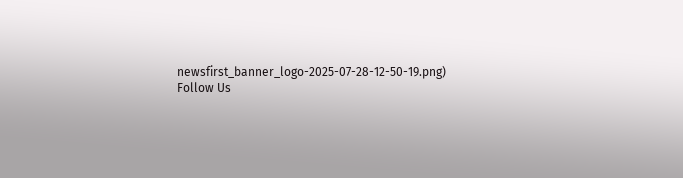newsfirst_banner_logo-2025-07-28-12-50-19.png)
Follow Us